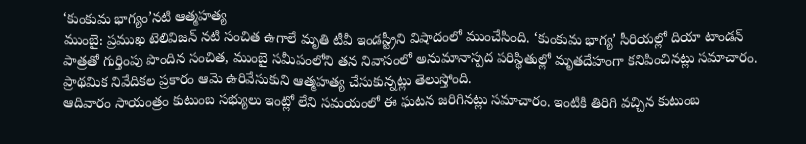‘కుంకుమ భాగ్యం’నటి ఆత్మహత్య
ముంబై: ప్రముఖ టెలివిజన్ నటి సంచిత ఉగాలే మృతి టీవీ ఇండస్ట్రీని విషాదంలో ముంచేసింది. ‘కుంకుమ భాగ్య’ సీరియల్లో దియా టాండన్ పాత్రతో గుర్తింపు పొందిన సంచిత, ముంబై సమీపంలోని తన నివాసంలో అనుమానాస్పద పరిస్థితుల్లో మృతదేహంగా కనిపించినట్లు సమాచారం. ప్రాథమిక నివేదికల ప్రకారం ఆమె ఉరివేసుకుని ఆత్మహత్య చేసుకున్నట్లు తెలుస్తోంది.
ఆదివారం సాయంత్రం కుటుంబ సభ్యులు ఇంట్లో లేని సమయంలో ఈ ఘటన జరిగినట్లు సమాచారం. ఇంటికి తిరిగి వచ్చిన కుటుంబ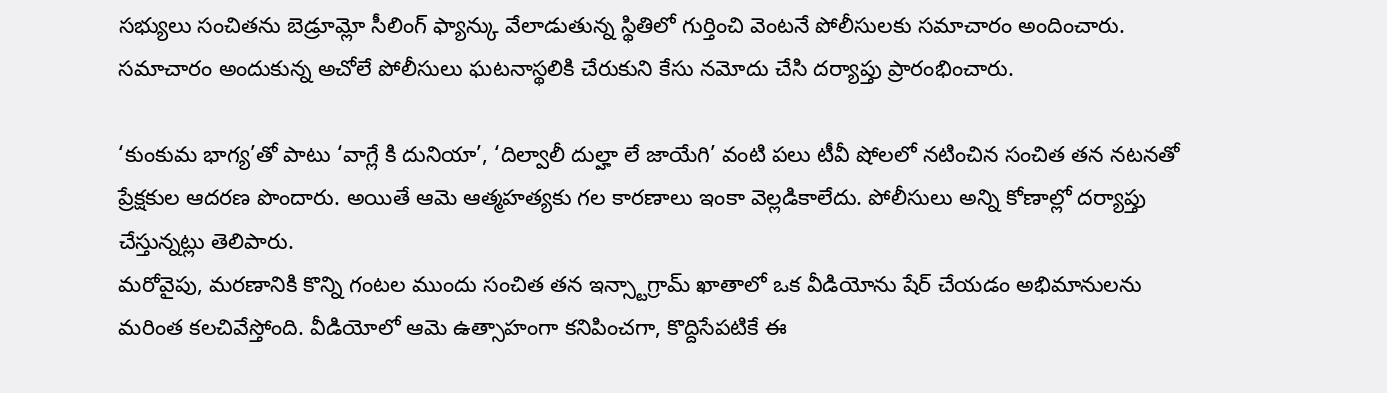సభ్యులు సంచితను బెడ్రూమ్లో సీలింగ్ ఫ్యాన్కు వేలాడుతున్న స్థితిలో గుర్తించి వెంటనే పోలీసులకు సమాచారం అందించారు. సమాచారం అందుకున్న అచోలే పోలీసులు ఘటనాస్థలికి చేరుకుని కేసు నమోదు చేసి దర్యాప్తు ప్రారంభించారు.

‘కుంకుమ భాగ్య’తో పాటు ‘వాగ్లే కి దునియా’, ‘దిల్వాలీ దుల్హా లే జాయేగి’ వంటి పలు టీవీ షోలలో నటించిన సంచిత తన నటనతో ప్రేక్షకుల ఆదరణ పొందారు. అయితే ఆమె ఆత్మహత్యకు గల కారణాలు ఇంకా వెల్లడికాలేదు. పోలీసులు అన్ని కోణాల్లో దర్యాప్తు చేస్తున్నట్లు తెలిపారు.
మరోవైపు, మరణానికి కొన్ని గంటల ముందు సంచిత తన ఇన్స్టాగ్రామ్ ఖాతాలో ఒక వీడియోను షేర్ చేయడం అభిమానులను మరింత కలచివేస్తోంది. వీడియోలో ఆమె ఉత్సాహంగా కనిపించగా, కొద్దిసేపటికే ఈ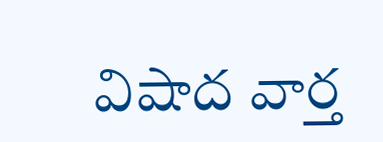విషాద వార్త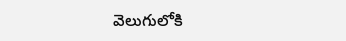వెలుగులోకి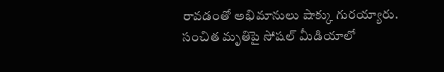రావడంతో అభిమానులు షాక్కు గురయ్యారు.
సంచిత మృతిపై సోషల్ మీడియాలో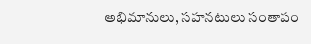అభిమానులు, సహనటులు సంతాపం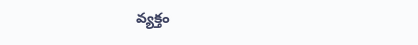వ్యక్తం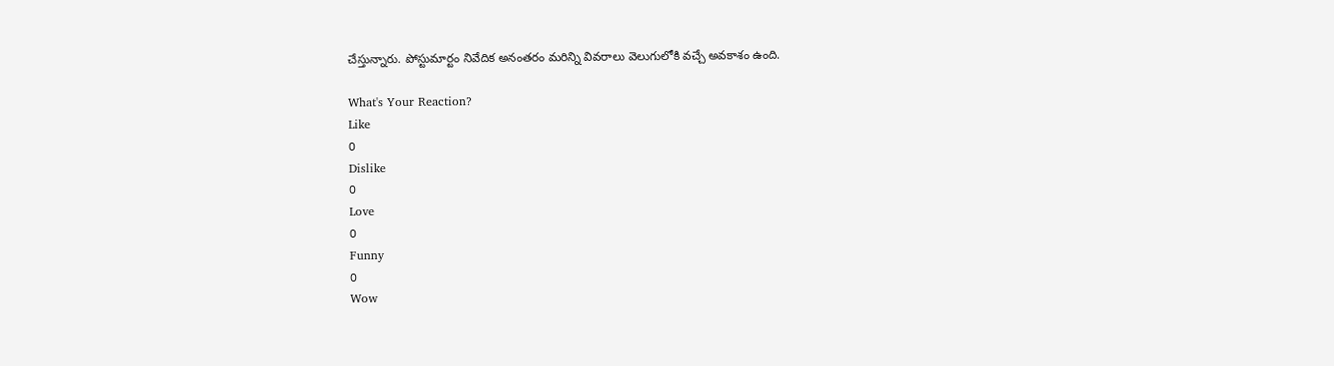చేస్తున్నారు. పోస్టుమార్టం నివేదిక అనంతరం మరిన్ని వివరాలు వెలుగులోకి వచ్చే అవకాశం ఉంది.

What's Your Reaction?
Like
0
Dislike
0
Love
0
Funny
0
Wow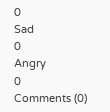0
Sad
0
Angry
0
Comments (0)